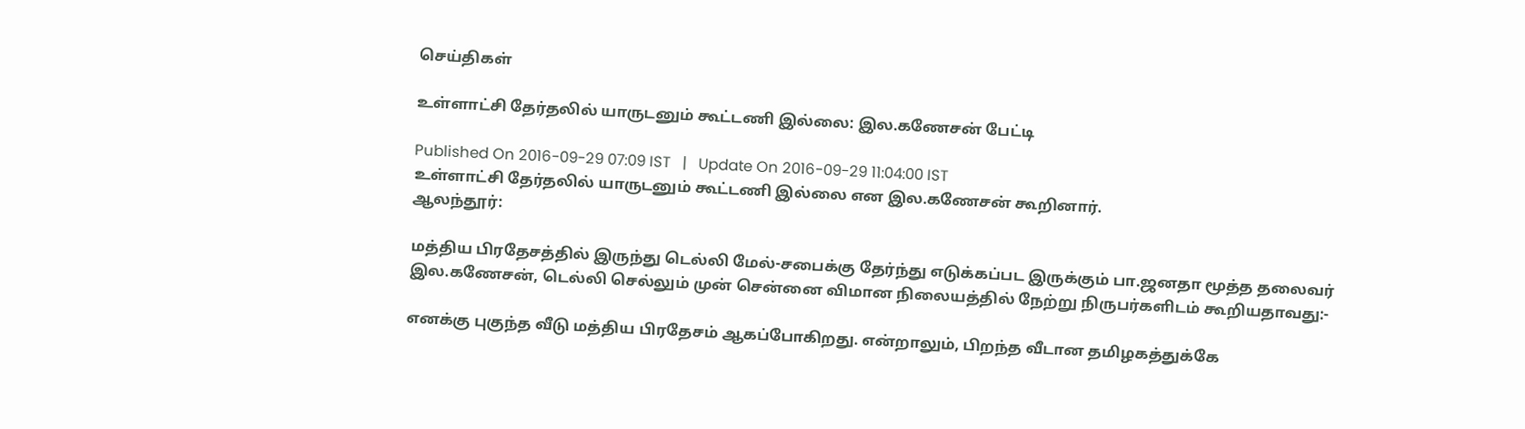செய்திகள்

உள்ளாட்சி தேர்தலில் யாருடனும் கூட்டணி இல்லை: இல.கணேசன் பேட்டி

Published On 2016-09-29 07:09 IST   |   Update On 2016-09-29 11:04:00 IST
உள்ளாட்சி தேர்தலில் யாருடனும் கூட்டணி இல்லை என இல.கணேசன் கூறினார்.
ஆலந்தூர்:

மத்திய பிரதேசத்தில் இருந்து டெல்லி மேல்-சபைக்கு தேர்ந்து எடுக்கப்பட இருக்கும் பா.ஜனதா மூத்த தலைவர் இல.கணேசன், டெல்லி செல்லும் முன் சென்னை விமான நிலையத்தில் நேற்று நிருபர்களிடம் கூறியதாவது:-

எனக்கு புகுந்த வீடு மத்திய பிரதேசம் ஆகப்போகிறது. என்றாலும், பிறந்த வீடான தமிழகத்துக்கே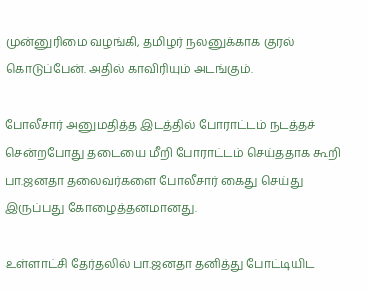முன்னுரிமை வழங்கி, தமிழர் நலனுக்காக குரல் கொடுப்பேன். அதில் காவிரியும் அடங்கும்.

போலீசார் அனுமதித்த இடத்தில் போராட்டம் நடத்தச் சென்றபோது தடையை மீறி போராட்டம் செய்ததாக கூறி பா.ஜனதா தலைவர்களை போலீசார் கைது செய்து இருப்பது கோழைத்தனமானது.

உள்ளாட்சி தேர்தலில் பா.ஜனதா தனித்து போட்டியிட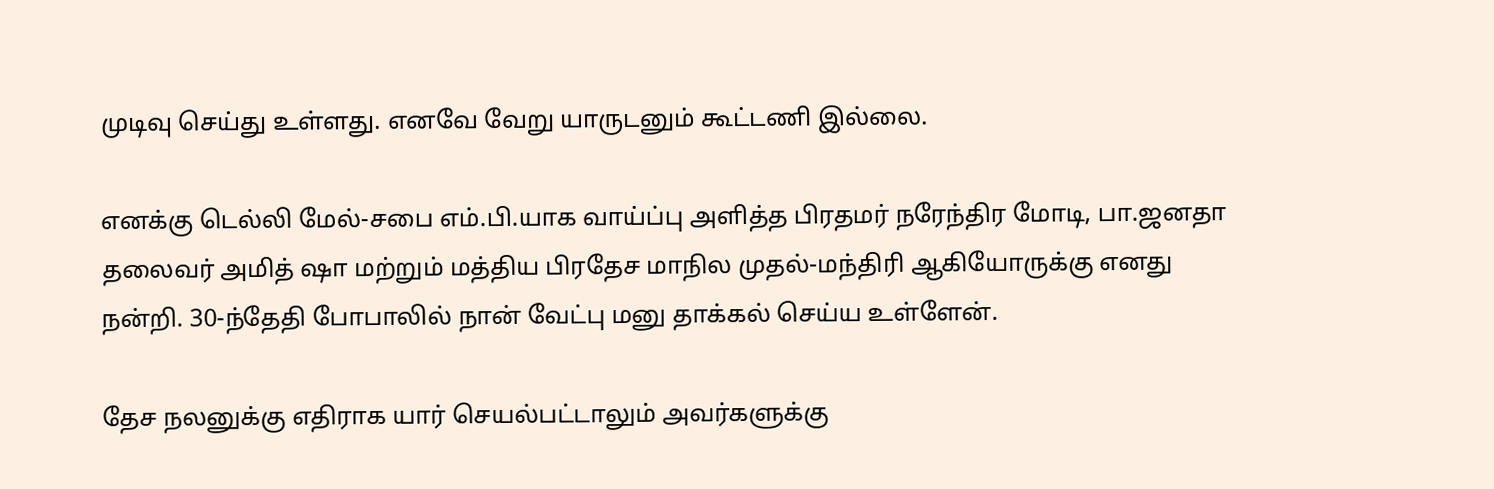முடிவு செய்து உள்ளது. எனவே வேறு யாருடனும் கூட்டணி இல்லை.

எனக்கு டெல்லி மேல்-சபை எம்.பி.யாக வாய்ப்பு அளித்த பிரதமர் நரேந்திர மோடி, பா.ஜனதா தலைவர் அமித் ஷா மற்றும் மத்திய பிரதேச மாநில முதல்-மந்திரி ஆகியோருக்கு எனது நன்றி. 30-ந்தேதி போபாலில் நான் வேட்பு மனு தாக்கல் செய்ய உள்ளேன்.

தேச நலனுக்கு எதிராக யார் செயல்பட்டாலும் அவர்களுக்கு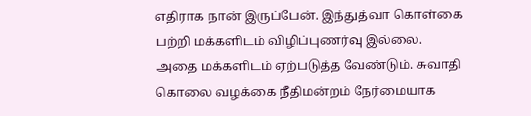எதிராக நான் இருப்பேன். இந்துத்வா கொள்கை பற்றி மக்களிடம் விழிப்புணர்வு இல்லை. அதை மக்களிடம் ஏற்படுத்த வேண்டும். சுவாதி கொலை வழக்கை நீதிமன்றம் நேர்மையாக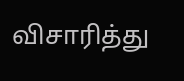விசாரித்து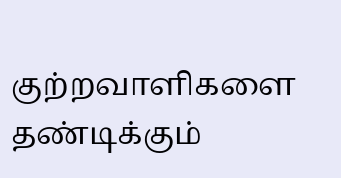குற்றவாளிகளை தண்டிக்கும்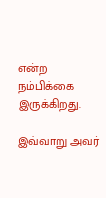என்ற நம்பிக்கை இருக்கிறது.

இவ்வாறு அவர்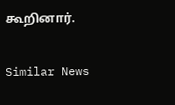கூறினார்.

Similar News